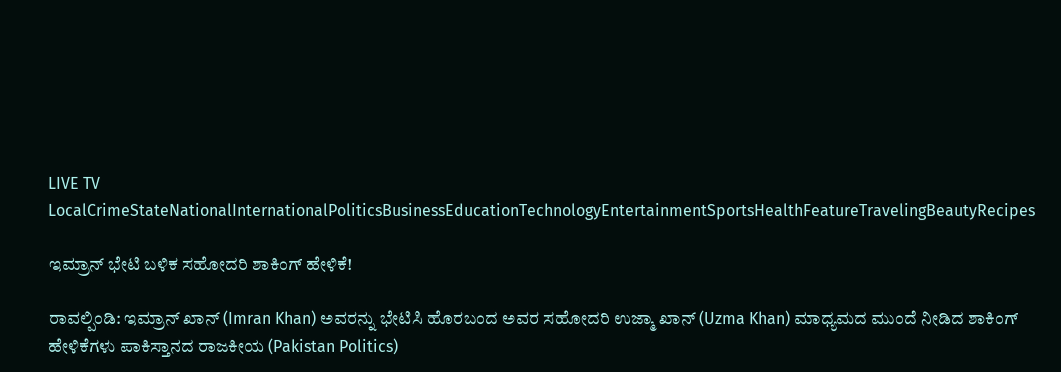LIVE TV LocalCrimeStateNationalInternationalPoliticsBusinessEducationTechnologyEntertainmentSportsHealthFeatureTravelingBeautyRecipes

ಇಮ್ರಾನ್ ಭೇಟಿ ಬಳಿಕ ಸಹೋದರಿ ಶಾಕಿಂಗ್ ಹೇಳಿಕೆ!

ರಾವಲ್ಪಿಂಡಿ: ಇಮ್ರಾನ್ ಖಾನ್ (Imran Khan) ಅವರನ್ನು ಭೇಟಿಸಿ ಹೊರಬಂದ ಅವರ ಸಹೋದರಿ ಉಜ್ಮಾ ಖಾನ್ (Uzma Khan) ಮಾಧ್ಯಮದ ಮುಂದೆ ನೀಡಿದ ಶಾಕಿಂಗ್ ಹೇಳಿಕೆಗಳು ಪಾಕಿಸ್ತಾನದ ರಾಜಕೀಯ (Pakistan Politics)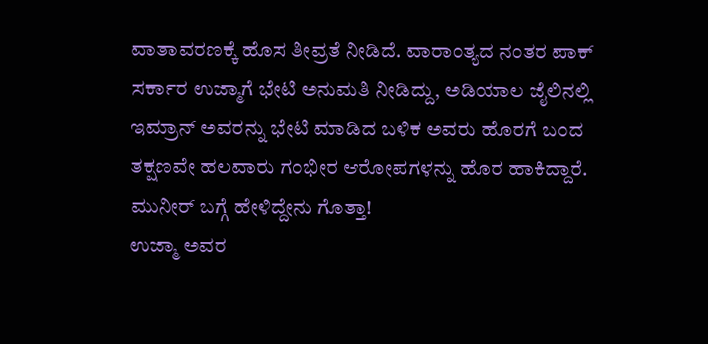ವಾತಾವರಣಕ್ಕೆ ಹೊಸ ತೀವ್ರತೆ ನೀಡಿದೆ. ವಾರಾಂತ್ಯದ ನಂತರ ಪಾಕ್ ಸರ್ಕಾರ ಉಜ್ಮಾಗೆ ಭೇಟಿ ಅನುಮತಿ ನೀಡಿದ್ದು, ಅಡಿಯಾಲ ಜೈಲಿನಲ್ಲಿ ಇಮ್ರಾನ್ ಅವರನ್ನು ಭೇಟಿ ಮಾಡಿದ ಬಳಿಕ ಅವರು ಹೊರಗೆ ಬಂದ ತಕ್ಷಣವೇ ಹಲವಾರು ಗಂಭೀರ ಆರೋಪಗಳನ್ನು ಹೊರ ಹಾಕಿದ್ದಾರೆ.
ಮುನೀರ್ ಬಗ್ಗೆ ಹೇಳಿದ್ದೇನು ಗೊತ್ತಾ!
ಉಜ್ಮಾ ಅವರ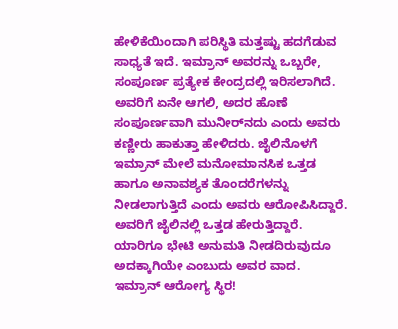ಹೇಳಿಕೆಯಿಂದಾಗಿ ಪರಿಸ್ಥಿತಿ ಮತ್ತಷ್ಟು ಹದಗೆಡುವ ಸಾಧ್ಯತೆ ಇದೆ. ಇಮ್ರಾನ್ ಅವರನ್ನು ಒಬ್ಬರೇ, ಸಂಪೂರ್ಣ ಪ್ರತ್ಯೇಕ ಕೇಂದ್ರದಲ್ಲಿ ಇರಿಸಲಾಗಿದೆ. ಅವರಿಗೆ ಏನೇ ಆಗಲಿ, ಅದರ ಹೊಣೆ ಸಂಪೂರ್ಣವಾಗಿ ಮುನೀರ್‌ನದು ಎಂದು ಅವರು ಕಣ್ಣೀರು ಹಾಕುತ್ತಾ ಹೇಳಿದರು. ಜೈಲಿನೊಳಗೆ ಇಮ್ರಾನ್‌ ಮೇಲೆ ಮನೋಮಾನಸಿಕ ಒತ್ತಡ ಹಾಗೂ ಅನಾವಶ್ಯಕ ತೊಂದರೆಗಳನ್ನು ನೀಡಲಾಗುತ್ತಿದೆ ಎಂದು ಅವರು ಆರೋಪಿಸಿದ್ದಾರೆ. ಅವರಿಗೆ ಜೈಲಿನಲ್ಲಿ ಒತ್ತಡ ಹೇರುತ್ತಿದ್ದಾರೆ. ಯಾರಿಗೂ ಭೇಟಿ ಅನುಮತಿ ನೀಡದಿರುವುದೂ ಅದಕ್ಕಾಗಿಯೇ ಎಂಬುದು ಅವರ ವಾದ.
ಇಮ್ರಾನ್ ಆರೋಗ್ಯ ಸ್ಥಿರ!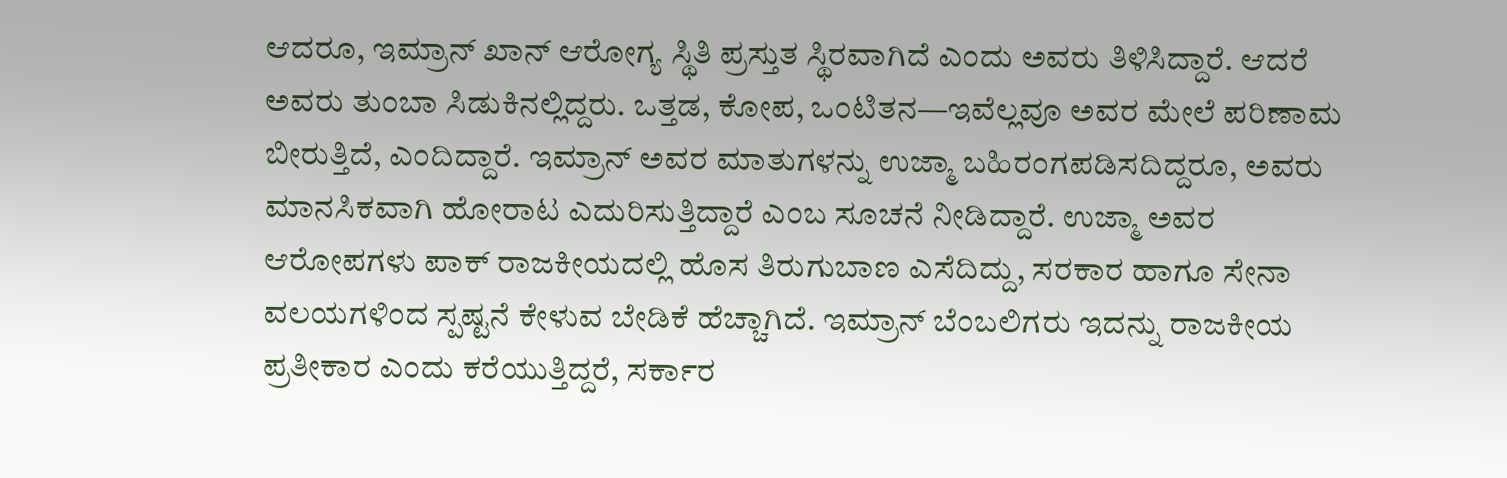ಆದರೂ, ಇಮ್ರಾನ್ ಖಾನ್ ಆರೋಗ್ಯ ಸ್ಥಿತಿ ಪ್ರಸ್ತುತ ಸ್ಥಿರವಾಗಿದೆ ಎಂದು ಅವರು ತಿಳಿಸಿದ್ದಾರೆ. ಆದರೆ ಅವರು ತುಂಬಾ ಸಿಡುಕಿನಲ್ಲಿದ್ದರು. ಒತ್ತಡ, ಕೋಪ, ಒಂಟಿತನ—ಇವೆಲ್ಲವೂ ಅವರ ಮೇಲೆ ಪರಿಣಾಮ ಬೀರುತ್ತಿದೆ, ಎಂದಿದ್ದಾರೆ. ಇಮ್ರಾನ್ ಅವರ ಮಾತುಗಳನ್ನು ಉಜ್ಮಾ ಬಹಿರಂಗಪಡಿಸದಿದ್ದರೂ, ಅವರು ಮಾನಸಿಕವಾಗಿ ಹೋರಾಟ ಎದುರಿಸುತ್ತಿದ್ದಾರೆ ಎಂಬ ಸೂಚನೆ ನೀಡಿದ್ದಾರೆ. ಉಜ್ಮಾ ಅವರ ಆರೋಪಗಳು ಪಾಕ್ ರಾಜಕೀಯದಲ್ಲಿ ಹೊಸ ತಿರುಗುಬಾಣ ಎಸೆದಿದ್ದು, ಸರಕಾರ ಹಾಗೂ ಸೇನಾ ವಲಯಗಳಿಂದ ಸ್ಪಷ್ಟನೆ ಕೇಳುವ ಬೇಡಿಕೆ ಹೆಚ್ಚಾಗಿದೆ. ಇಮ್ರಾನ್ ಬೆಂಬಲಿಗರು ಇದನ್ನು ರಾಜಕೀಯ ಪ್ರತೀಕಾರ ಎಂದು ಕರೆಯುತ್ತಿದ್ದರೆ, ಸರ್ಕಾರ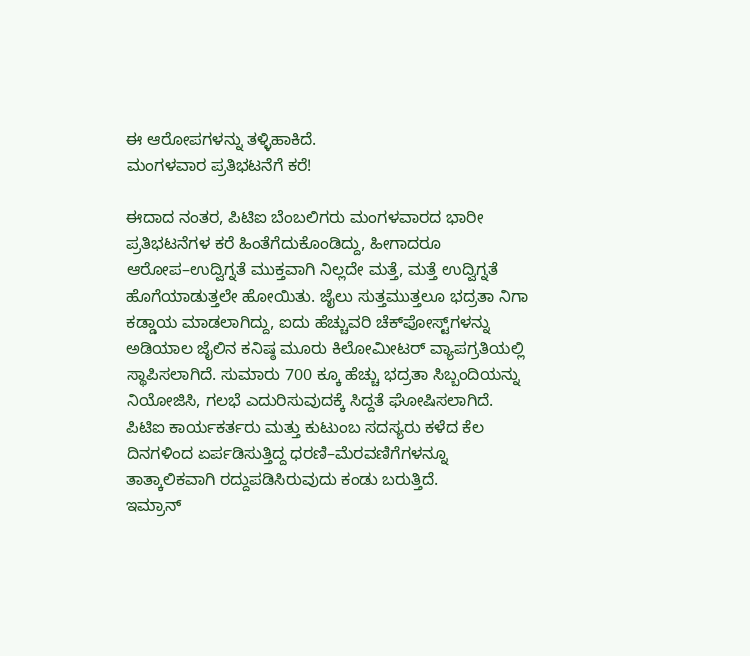ಈ ಆರೋಪಗಳನ್ನು ತಳ್ಳಿಹಾಕಿದೆ.
ಮಂಗಳವಾರ ಪ್ರತಿಭಟನೆಗೆ ಕರೆ!

ಈದಾದ ನಂತರ, ಪಿಟಿಐ ಬೆಂಬಲಿಗರು ಮಂಗಳವಾರದ ಭಾರೀ ಪ್ರತಿಭಟನೆಗಳ ಕರೆ ಹಿಂತೆಗೆದುಕೊಂಡಿದ್ದು, ಹೀಗಾದರೂ ಆರೋಪ–ಉದ್ವಿಗ್ನತೆ ಮುಕ್ತವಾಗಿ ನಿಲ್ಲದೇ ಮತ್ತೆ, ಮತ್ತೆ ಉದ್ವಿಗ್ನತೆ ಹೊಗೆಯಾಡುತ್ತಲೇ ಹೋಯಿತು. ಜೈಲು ಸುತ್ತಮುತ್ತಲೂ ಭದ್ರತಾ ನಿಗಾ ಕಡ್ಡಾಯ ಮಾಡಲಾಗಿದ್ದು, ಐದು ಹೆಚ್ಚುವರಿ ಚೆಕ್‌ಪೋಸ್ಟ್‌ಗಳನ್ನು ಅಡಿಯಾಲ ಜೈಲಿನ ಕನಿಷ್ಠ ಮೂರು ಕಿಲೋಮೀಟರ್‌ ವ್ಯಾಪಗ್ರತಿಯಲ್ಲಿ ಸ್ಥಾಪಿಸಲಾಗಿದೆ. ಸುಮಾರು 700 ಕ್ಕೂ ಹೆಚ್ಚು ಭದ್ರತಾ ಸಿಬ್ಬಂದಿಯನ್ನು ನಿಯೋಜಿಸಿ, ಗಲಭೆ ಎದುರಿಸುವುದಕ್ಕೆ ಸಿದ್ದತೆ ಘೋಷಿಸಲಾಗಿದೆ. ಪಿಟಿಐ ಕಾರ್ಯಕರ್ತರು ಮತ್ತು ಕುಟುಂಬ ಸದಸ್ಯರು ಕಳೆದ ಕೆಲ ದಿನಗಳಿಂದ ಏರ್ಪಡಿಸುತ್ತಿದ್ದ ಧರಣಿ–ಮೆರವಣಿಗೆಗಳನ್ನೂ ತಾತ್ಕಾಲಿಕವಾಗಿ ರದ್ದುಪಡಿಸಿರುವುದು ಕಂಡು ಬರುತ್ತಿದೆ.
ಇಮ್ರಾನ್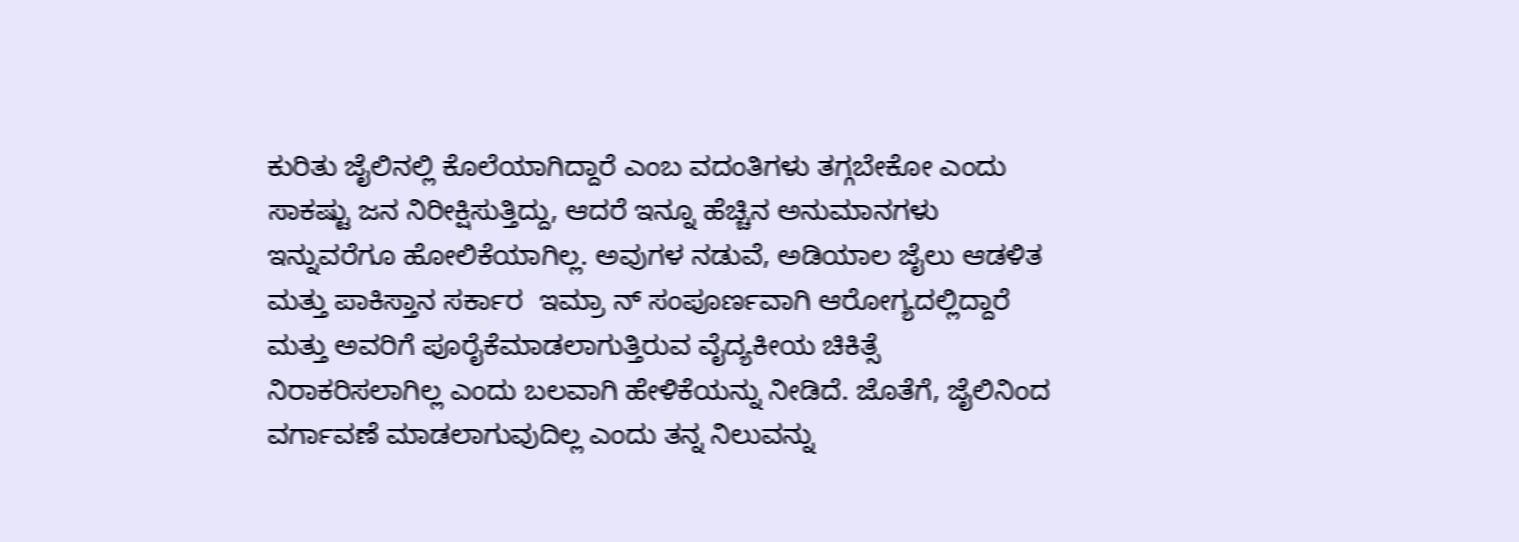ಕುರಿತು ಜೈಲಿನಲ್ಲಿ ಕೊಲೆಯಾಗಿದ್ದಾರೆ ಎಂಬ ವದಂತಿಗಳು ತಗ್ಗಬೇಕೋ ಎಂದು ಸಾಕಷ್ಟು ಜನ ನಿರೀಕ್ಷಿಸುತ್ತಿದ್ದು, ಆದರೆ ಇನ್ನೂ ಹೆಚ್ಚಿನ ಅನುಮಾನಗಳು ಇನ್ನುವರೆಗೂ ಹೋಲಿಕೆಯಾಗಿಲ್ಲ. ಅವುಗಳ ನಡುವೆ, ಅಡಿಯಾಲ ಜೈಲು ಆಡಳಿತ ಮತ್ತು ಪಾಕಿಸ್ತಾನ ಸರ್ಕಾರ  ಇಮ್ರಾ ನ್ ಸಂಪೂರ್ಣವಾಗಿ ಆರೋಗ್ಯದಲ್ಲಿದ್ದಾರೆ ಮತ್ತು ಅವರಿಗೆ ಪೂರೈಕೆಮಾಡಲಾಗುತ್ತಿರುವ ವೈದ್ಯಕೀಯ ಚಿಕಿತ್ಸೆ ನಿರಾಕರಿಸಲಾಗಿಲ್ಲ ಎಂದು ಬಲವಾಗಿ ಹೇಳಿಕೆಯನ್ನು ನೀಡಿದೆ. ಜೊತೆಗೆ, ಜೈಲಿನಿಂದ ವರ್ಗಾವಣೆ ಮಾಡಲಾಗುವುದಿಲ್ಲ ಎಂದು ತನ್ನ ನಿಲುವನ್ನು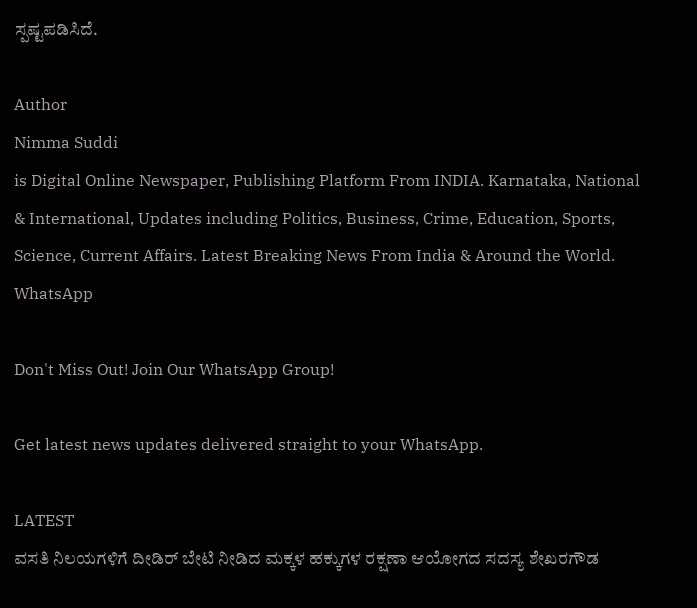ಸ್ಪಷ್ಟಪಡಿಸಿದೆ.

Author
Nimma Suddi
is Digital Online Newspaper, Publishing Platform From INDIA. Karnataka, National & International, Updates including Politics, Business, Crime, Education, Sports, Science, Current Affairs. Latest Breaking News From India & Around the World.
WhatsApp

Don't Miss Out! Join Our WhatsApp Group!

Get latest news updates delivered straight to your WhatsApp.

LATEST
ವಸತಿ ನಿಲಯಗಳಿಗೆ ದೀಡಿರ್ ಬೇಟಿ ನೀಡಿದ ಮಕ್ಕಳ ಹಕ್ಕುಗಳ ರಕ್ಷಣಾ ಆಯೋಗದ ಸದಸ್ಯ ಶೇಖರಗೌಡ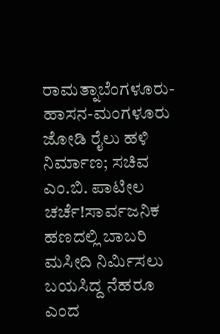ರಾಮತ್ನಾಬೆಂಗಳೂರು-ಹಾಸನ-ಮಂಗಳೂರು ಜೋಡಿ ರೈಲು ಹಳಿ ನಿರ್ಮಾಣ; ಸಚಿವ ಎಂ.ಬಿ. ಪಾಟೀಲ ಚರ್ಚೆ!ಸಾರ್ವಜನಿಕ ಹಣದಲ್ಲಿ ಬಾಬರಿ ಮಸೀದಿ ನಿರ್ಮಿಸಲು ಬಯಸಿದ್ದ ನೆಹರೂ ಎಂದ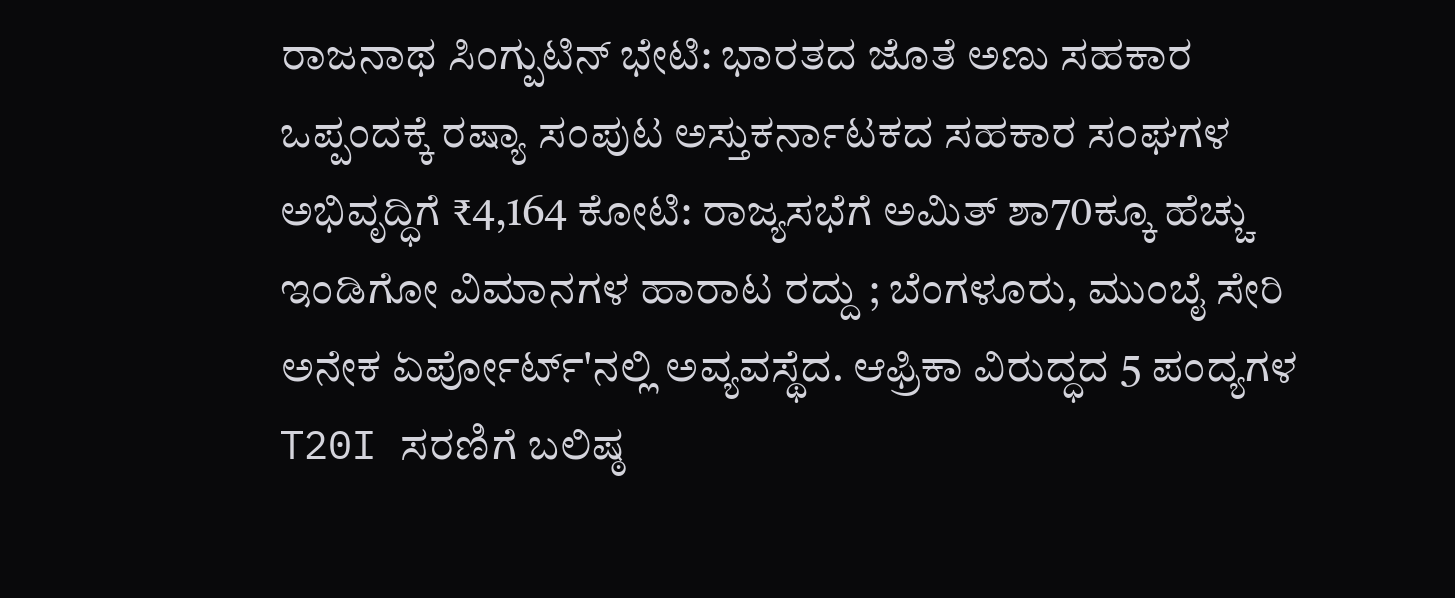ರಾಜನಾಥ ಸಿಂಗ್ಪುಟಿನ್ ಭೇಟಿ: ಭಾರತದ ಜೊತೆ ಅಣು ಸಹಕಾರ ಒಪ್ಪಂದಕ್ಕೆ ರಷ್ಯಾ ಸಂಪುಟ ಅಸ್ತುಕರ್ನಾಟಕದ ಸಹಕಾರ ಸಂಘಗಳ ಅಭಿವೃದ್ಧಿಗೆ ₹4,164 ಕೋಟಿ: ರಾಜ್ಯಸಭೆಗೆ ಅಮಿತ್ ಶಾ70ಕ್ಕೂ ಹೆಚ್ಚು ಇಂಡಿಗೋ ವಿಮಾನಗಳ ಹಾರಾಟ ರದ್ದು ; ಬೆಂಗಳೂರು, ಮುಂಬೈ ಸೇರಿ ಅನೇಕ ಏರ್ಪೋರ್ಟ್'ನಲ್ಲಿ ಅವ್ಯವಸ್ಥೆದ. ಆಫ್ರಿಕಾ ವಿರುದ್ಧದ 5 ಪಂದ್ಯಗಳ T20I ಸರಣಿಗೆ ಬಲಿಷ್ಠ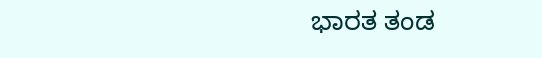ಭಾರತ ತಂಡ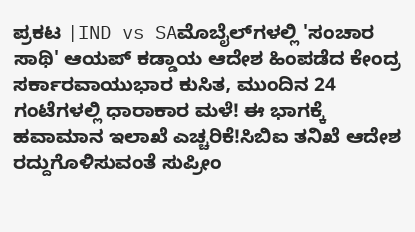ಪ್ರಕಟ |IND vs SAಮೊಬೈಲ್‌ಗಳಲ್ಲಿ 'ಸಂಚಾರ ಸಾಥಿ' ಆಯಪ್‌ ಕಡ್ಡಾಯ ಆದೇಶ ಹಿಂಪಡೆದ ಕೇಂದ್ರ ಸರ್ಕಾರವಾಯುಭಾರ ಕುಸಿತ, ಮುಂದಿನ 24 ಗಂಟೆಗಳಲ್ಲಿ ಧಾರಾಕಾರ ಮಳೆ! ಈ ಭಾಗಕ್ಕೆ ಹವಾಮಾನ ಇಲಾಖೆ ಎಚ್ಚರಿಕೆ!ಸಿಬಿಐ ತನಿಖೆ ಆದೇಶ ರದ್ದುಗೊಳಿಸುವಂತೆ ಸುಪ್ರೀಂ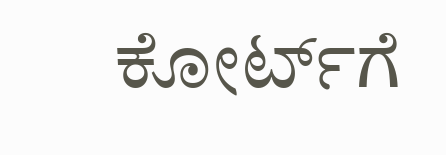ಕೋರ್ಟ್‌ಗೆ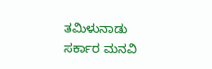ತಮಿಳುನಾಡು ಸರ್ಕಾರ ಮನವಿ